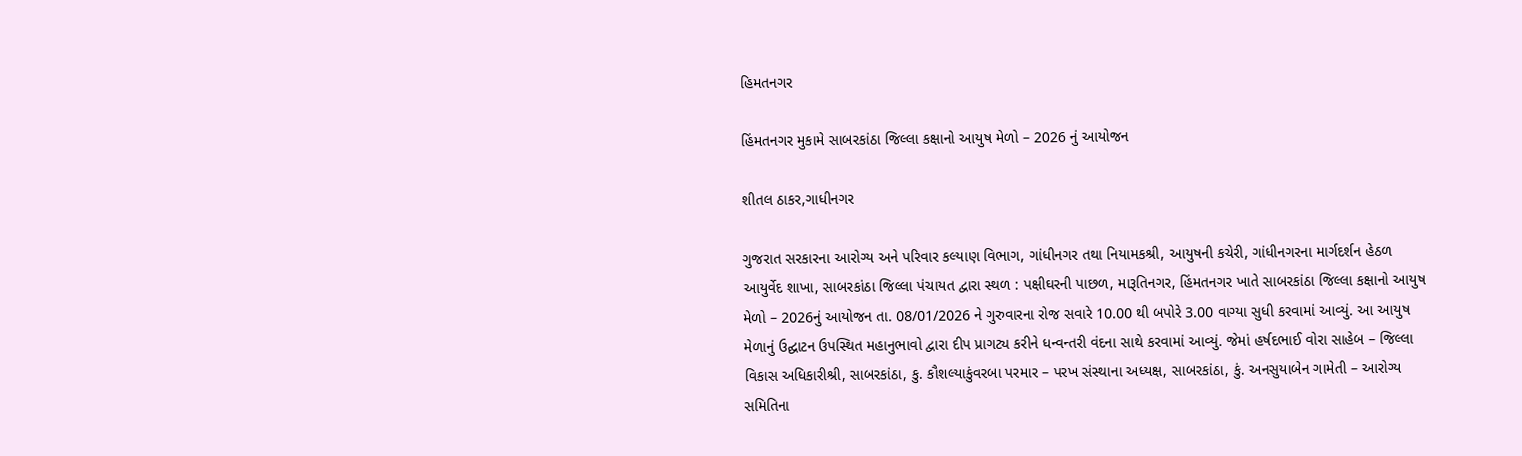હિમતનગર

હિંમતનગર મુકામે સાબરકાંઠા જિલ્લા કક્ષાનો આયુષ મેળો – 2026 નું આયોજન

શીતલ ઠાકર,ગાધીનગર

ગુજરાત સરકારના આરોગ્ય અને પરિવાર કલ્યાણ વિભાગ, ગાંધીનગર તથા નિયામકશ્રી, આયુષની કચેરી, ગાંધીનગરના માર્ગદર્શન હેઠળ આયુર્વેદ શાખા, સાબરકાંઠા જિલ્લા પંચાયત દ્વારા સ્થળ : પક્ષીઘરની પાછળ, મારૂતિનગર, હિંમતનગર ખાતે સાબરકાંઠા જિલ્લા કક્ષાનો આયુષ મેળો – 2026નું આયોજન તા. 08/01/2026 ને ગુરુવારના રોજ સવારે 10.00 થી બપોરે 3.00 વાગ્યા સુધી કરવામાં આવ્યું. આ આયુષ મેળાનું ઉદ્ઘાટન ઉપસ્થિત મહાનુભાવો દ્વારા દીપ પ્રાગટ્ય કરીને ધન્વન્તરી વંદના સાથે કરવામાં આવ્યું. જેમાં હર્ષદભાઈ વોરા સાહેબ – જિલ્લા વિકાસ અધિકારીશ્રી, સાબરકાંઠા, કુ. કૌશલ્યાકુંવરબા પરમાર – પરખ સંસ્થાના અધ્યક્ષ, સાબરકાંઠા, કું. અનસુયાબેન ગામેતી – આરોગ્ય સમિતિના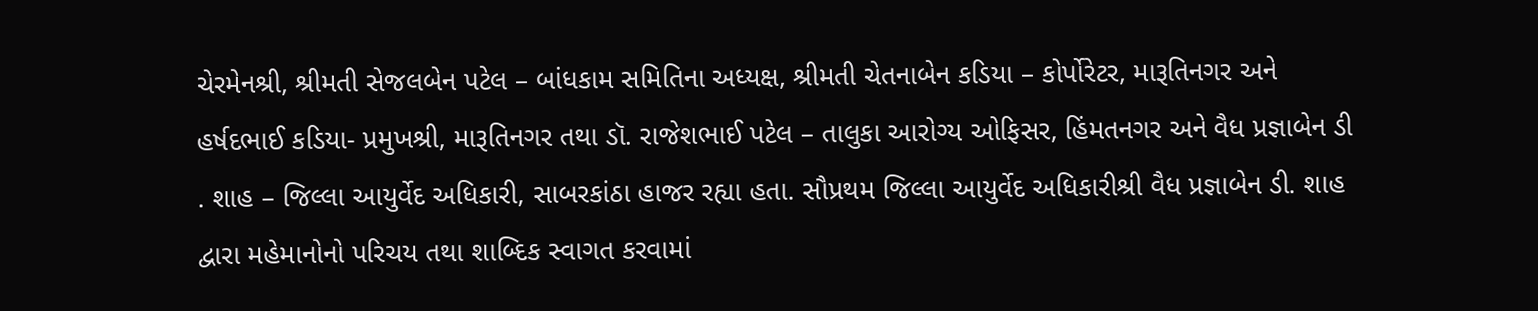ચેરમેનશ્રી, શ્રીમતી સેજલબેન પટેલ – બાંધકામ સમિતિના અધ્યક્ષ, શ્રીમતી ચેતનાબેન કડિયા – કોર્પોરેટર, મારૂતિનગર અને હર્ષદભાઈ કડિયા- પ્રમુખશ્રી, મારૂતિનગર તથા ડૉ. રાજેશભાઈ પટેલ – તાલુકા આરોગ્ય ઓફિસર, હિંમતનગર અને વૈધ પ્રજ્ઞાબેન ડી . શાહ – જિલ્લા આયુર્વેદ અધિકારી, સાબરકાંઠા હાજર રહ્યા હતા. સૌપ્રથમ જિલ્લા આયુર્વેદ અધિકારીશ્રી વૈધ પ્રજ્ઞાબેન ડી. શાહ દ્વારા મહેમાનોનો પરિચય તથા શાબ્દિક સ્વાગત કરવામાં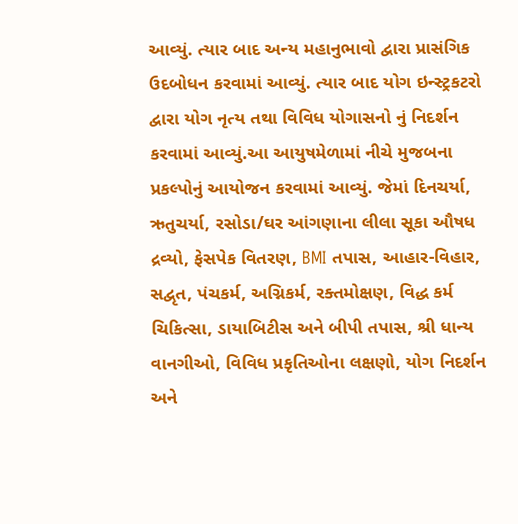આવ્યું. ત્યાર બાદ અન્ય મહાનુભાવો દ્વારા પ્રાસંગિક ઉદબોધન કરવામાં આવ્યું. ત્યાર બાદ યોગ ઇન્સ્ટ્રકટરો દ્વારા યોગ નૃત્ય તથા વિવિધ યોગાસનો નું નિદર્શન કરવામાં આવ્યું.આ આયુષમેળામાં નીચે મુજબના પ્રકલ્પોનું આયોજન કરવામાં આવ્યું. જેમાં દિનચર્યા, ઋતુચર્યા, રસોડા/ઘર આંગણાના લીલા સૂકા ઔષધ દ્રવ્યો, ફેસપેક વિતરણ, BMI તપાસ, આહાર-વિહાર, સદ્વૃત, પંચકર્મ, અગ્નિકર્મ, રક્તમોક્ષણ, વિદ્ધ કર્મ ચિકિત્સા, ડાયાબિટીસ અને બીપી તપાસ, શ્રી ધાન્ય વાનગીઓ, વિવિધ પ્રકૃતિઓના લક્ષણો, યોગ નિદર્શન અને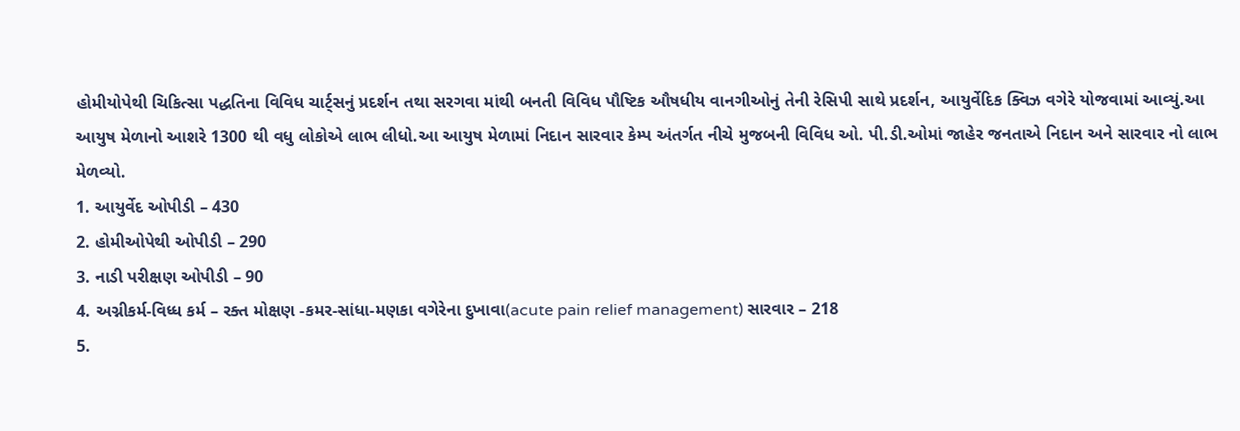હોમીયોપેથી ચિકિત્સા પદ્ધતિના વિવિધ ચાર્ટ્સનું પ્રદર્શન તથા સરગવા માંથી બનતી વિવિધ પૌષ્ટિક ઔષધીય વાનગીઓનું તેની રેસિપી સાથે પ્રદર્શન, આયુર્વેદિક ક્વિઝ વગેરે યોજવામાં આવ્યું.આ આયુષ મેળાનો આશરે 1300 થી વધુ લોકોએ લાભ લીધો.આ આયુષ મેળામાં નિદાન સારવાર કેમ્પ અંતર્ગત નીચે મુજબની વિવિધ ઓ. પી.ડી.ઓમાં જાહેર જનતાએ નિદાન અને સારવાર નો લાભ મેળવ્યો.
1. આયુર્વેદ ઓપીડી – 430
2. હોમીઓપેથી ઓપીડી – 290
3. નાડી પરીક્ષણ ઓપીડી – 90
4. અગ્નીકર્મ-વિધ્ધ કર્મ – રક્ત મોક્ષણ -કમર-સાંધા-મણકા વગેરેના દુખાવા(acute pain relief management) સારવાર – 218
5.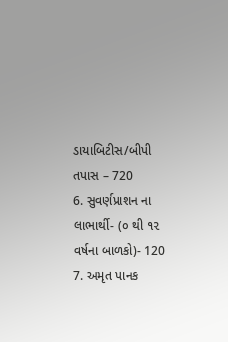ડાયાબિટીસ/બીપી તપાસ – 720
6. સુવર્ણપ્રાશન ના લાભાર્થી- (૦ થી ૧૨ વર્ષના બાળકો)- 120
7. અમૃત પાનક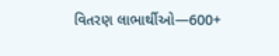વિતરણ લાભાર્થીઓ—600+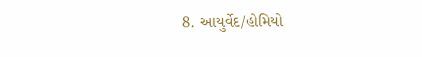8. આયુર્વેદ/હોમિયો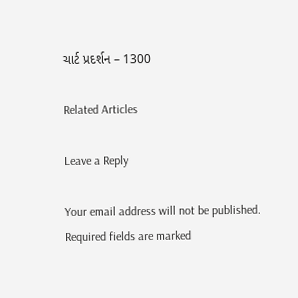ચાર્ટ પ્રદર્શન – 1300

Related Articles

Leave a Reply

Your email address will not be published. Required fields are marked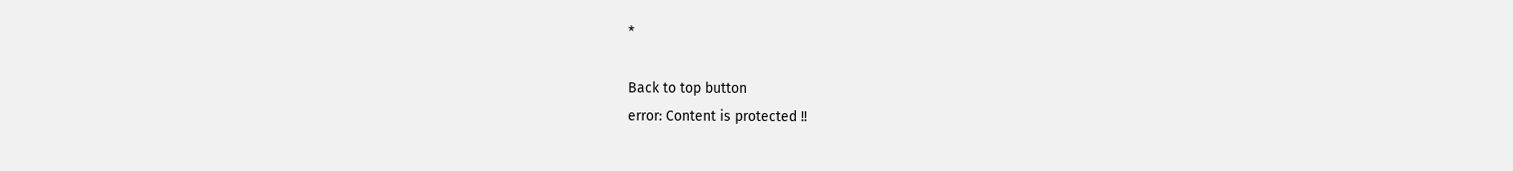*

Back to top button
error: Content is protected !!